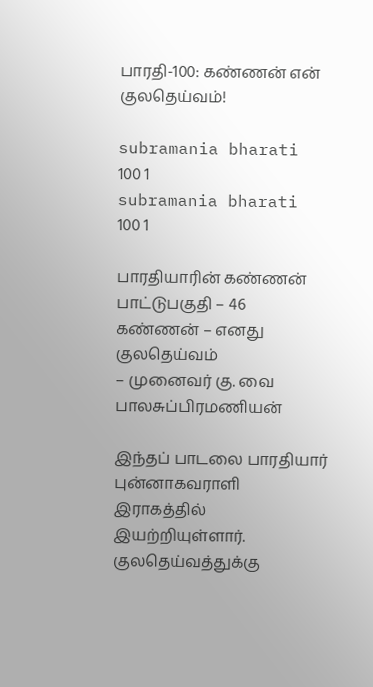பாரதி-100: கண்ணன் என் குலதெய்வம்!

subramania bharati 100 1
subramania bharati 100 1

பாரதியாரின் கண்ணன் பாட்டுபகுதி – 46
கண்ணன் – எனது குலதெய்வம்
– முனைவர் கு. வை பாலசுப்பிரமணியன்

இந்தப் பாடலை பாரதியார் புன்னாகவராளி இராகத்தில் இயற்றியுள்ளார். குலதெய்வத்துக்கு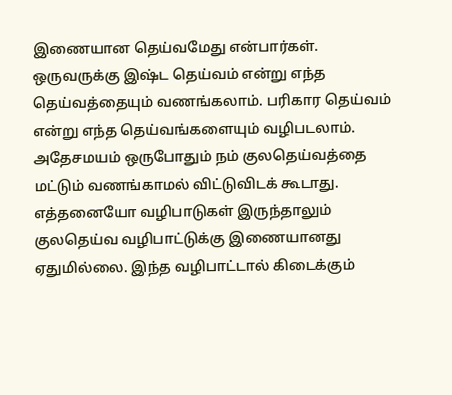இணையான தெய்வமேது என்பார்கள். ஒருவருக்கு இஷ்ட தெய்வம் என்று எந்த தெய்வத்தையும் வணங்கலாம். பரிகார தெய்வம் என்று எந்த தெய்வங்களையும் வழிபடலாம். அதேசமயம் ஒருபோதும் நம் குலதெய்வத்தை மட்டும் வணங்காமல் விட்டுவிடக் கூடாது. எத்தனையோ வழிபாடுகள் இருந்தாலும் குலதெய்வ வழிபாட்டுக்கு இணையானது ஏதுமில்லை. இந்த வழிபாட்டால் கிடைக்கும்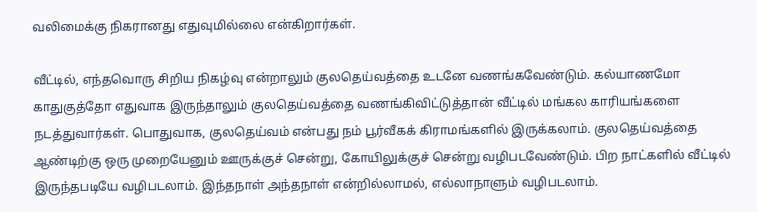வலிமைக்கு நிகரானது எதுவுமில்லை என்கிறார்கள்.

வீட்டில், எந்தவொரு சிறிய நிகழ்வு என்றாலும் குலதெய்வத்தை உடனே வணங்கவேண்டும். கல்யாணமோ காதுகுத்தோ எதுவாக இருந்தாலும் குலதெய்வத்தை வணங்கிவிட்டுத்தான் வீட்டில் மங்கல காரியங்களை நடத்துவார்கள். பொதுவாக, குலதெய்வம் என்பது நம் பூர்வீகக் கிராமங்களில் இருக்கலாம். குலதெய்வத்தை ஆண்டிற்கு ஒரு முறையேனும் ஊருக்குச் சென்று, கோயிலுக்குச் சென்று வழிபடவேண்டும். பிற நாட்களில் வீட்டில் இருந்தபடியே வழிபடலாம். இந்தநாள் அந்தநாள் என்றில்லாமல், எல்லாநாளும் வழிபடலாம்.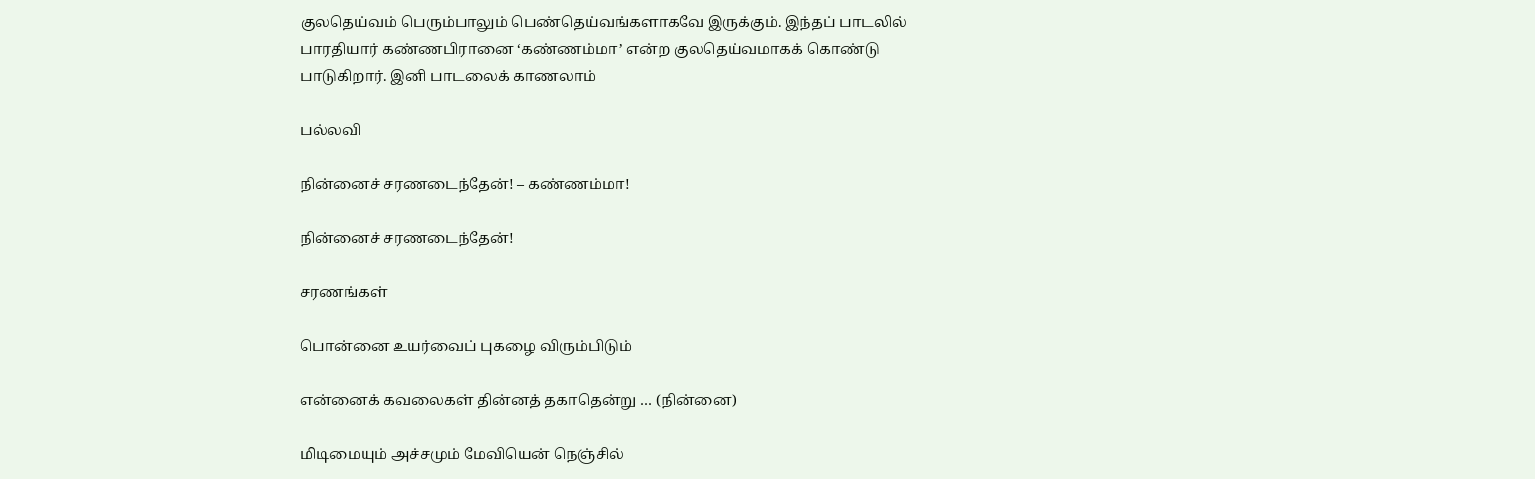குலதெய்வம் பெரும்பாலும் பெண்தெய்வங்களாகவே இருக்கும். இந்தப் பாடலில் பாரதியார் கண்ணபிரானை ‘கண்ணம்மா’ என்ற குலதெய்வமாகக் கொண்டு பாடுகிறார். இனி பாடலைக் காணலாம்

பல்லவி

நின்னைச் சரணடைந்தேன்! – கண்ணம்மா!

நின்னைச் சரணடைந்தேன்!

சரணங்கள்

பொன்னை உயர்வைப் புகழை விரும்பிடும்

என்னைக் கவலைகள் தின்னத் தகாதென்று … (நின்னை)

மிடிமையும் அச்சமும் மேவியென் நெஞ்சில்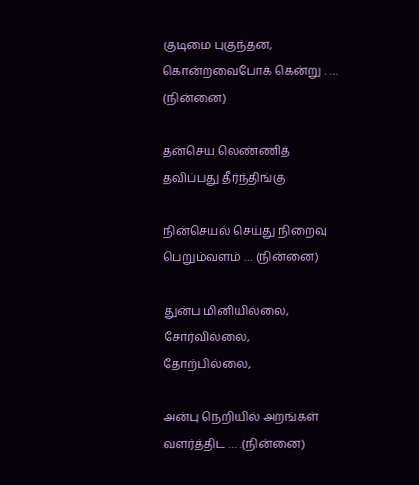குடிமை புகுந்தன, கொன்றவைபோக் கென்று . … (நின்னை)

தன்செய லெண்ணித் தவிப்பது தீர்ந்திங்கு

நின்செயல் செய்து நிறைவு பெறும்வளம் … (நின்னை)

துன்ப மினியில்லை, சோர்வில்லை, தோற்பில்லை,

அன்பு நெறியில் அறங்கள் வளர்த்திட … .(நின்னை)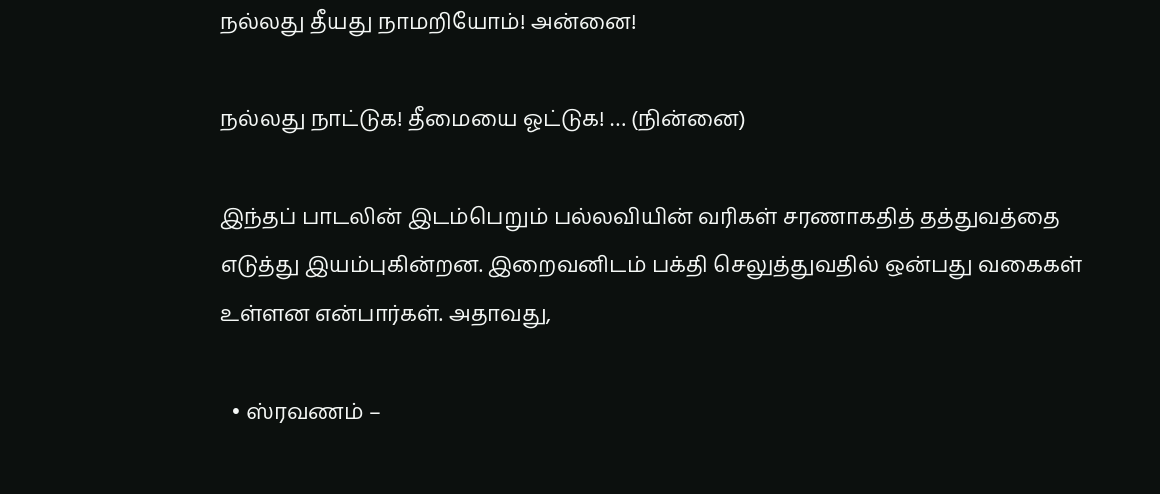நல்லது தீயது நாமறியோம்! அன்னை!

நல்லது நாட்டுக! தீமையை ஓட்டுக! … (நின்னை)

இந்தப் பாடலின் இடம்பெறும் பல்லவியின் வரிகள் சரணாகதித் தத்துவத்தை எடுத்து இயம்புகின்றன. இறைவனிடம் பக்தி செலுத்துவதில் ஒன்பது வகைகள் உள்ளன என்பார்கள். அதாவது,

  • ஸ்ரவணம் –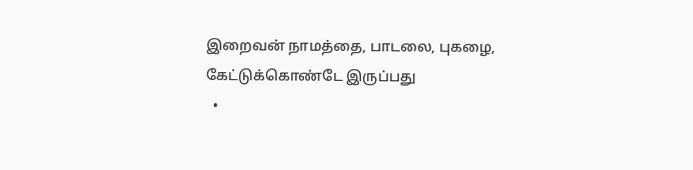இறைவன் நாமத்தை, பாடலை, புகழை, கேட்டுக்கொண்டே இருப்பது
  •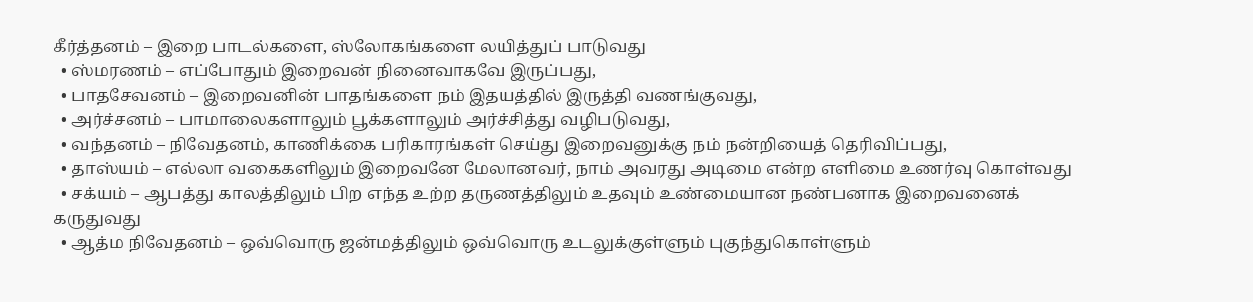கீர்த்தனம் – இறை பாடல்களை, ஸ்லோகங்களை லயித்துப் பாடுவது
  • ஸ்மரணம் – எப்போதும் இறைவன் நினைவாகவே இருப்பது,
  • பாதசேவனம் – இறைவனின் பாதங்களை நம் இதயத்தில் இருத்தி வணங்குவது,
  • அர்ச்சனம் – பாமாலைகளாலும் பூக்களாலும் அர்ச்சித்து வழிபடுவது,
  • வந்தனம் – நிவேதனம், காணிக்கை பரிகாரங்கள் செய்து இறைவனுக்கு நம் நன்றியைத் தெரிவிப்பது,
  • தாஸ்யம் – எல்லா வகைகளிலும் இறைவனே மேலானவர், நாம் அவரது அடிமை என்ற எளிமை உணர்வு கொள்வது
  • சக்யம் – ஆபத்து காலத்திலும் பிற எந்த உற்ற தருணத்திலும் உதவும் உண்மையான நண்பனாக இறைவனைக் கருதுவது
  • ஆத்ம நிவேதனம் – ஒவ்வொரு ஜன்மத்திலும் ஒவ்வொரு உடலுக்குள்ளும் புகுந்துகொள்ளும்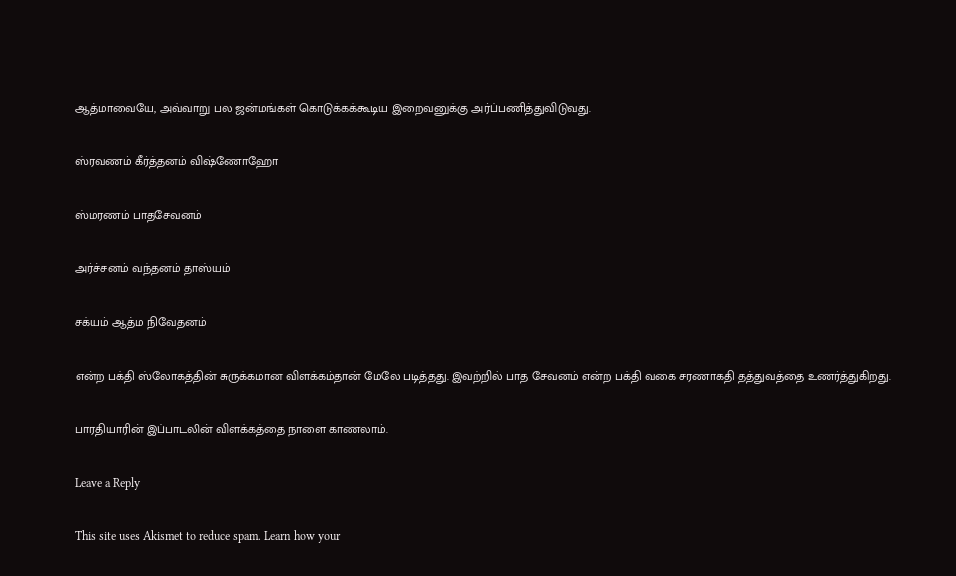ஆத்மாவையே, அவ்வாறு பல ஜன்மங்கள் கொடுக்கக்கூடிய இறைவனுக்கு அர்ப்பணித்துவிடுவது.

ஸ்ரவணம் கீர்த்தனம் விஷ்ணோஹோ

ஸ்மரணம் பாதசேவனம்

அர்ச்சனம் வந்தனம் தாஸ்யம்

சக்யம் ஆத்ம நிவேதனம்

என்ற பக்தி ஸ்லோகத்தின் சுருக்கமான விளக்கம்தான் மேலே படித்தது. இவற்றில் பாத சேவனம் என்ற பக்தி வகை சரணாகதி தத்துவத்தை உணர்த்துகிறது.

பாரதியாரின் இப்பாடலின் விளக்கத்தை நாளை காணலாம்.

Leave a Reply

This site uses Akismet to reduce spam. Learn how your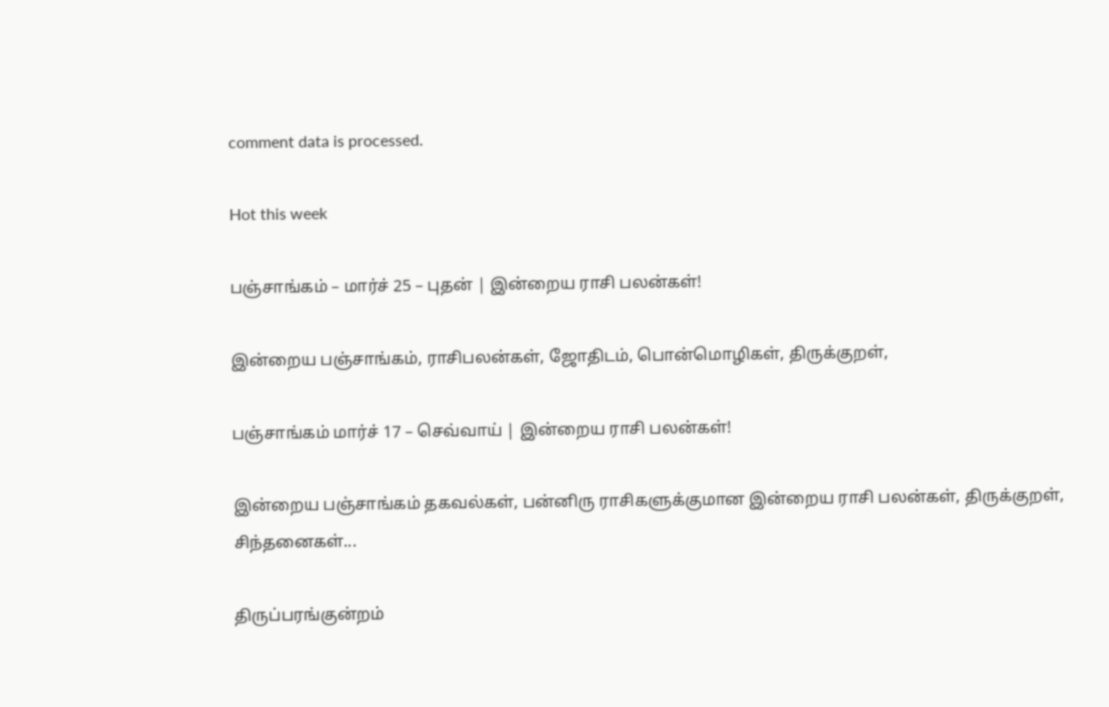comment data is processed.

Hot this week

பஞ்சாங்கம் – மார்ச் 25 – புதன் | இன்றைய ராசி பலன்கள்!

இன்றைய பஞ்சாங்கம், ராசிபலன்கள், ஜோதிடம், பொன்மொழிகள், திருக்குறள்,

பஞ்சாங்கம் மார்ச் 17 – செவ்வாய் | இன்றைய ராசி பலன்கள்!

இன்றைய பஞ்சாங்கம் தகவல்கள், பன்னிரு ராசிகளுக்குமான இன்றைய ராசி பலன்கள், திருக்குறள், சிந்தனைகள்...

திருப்பரங்குன்றம்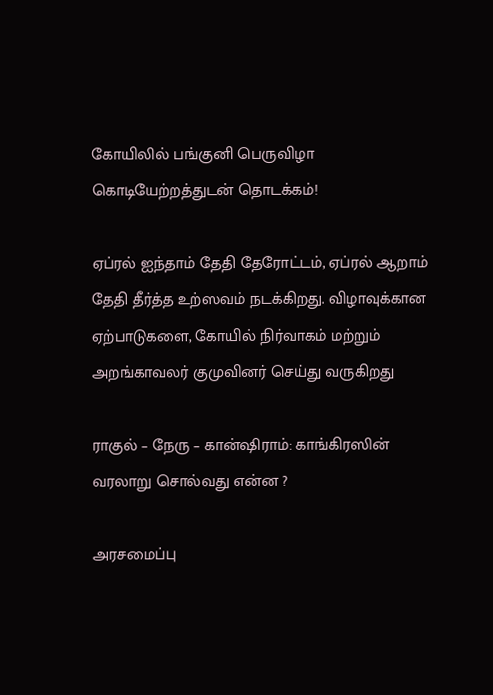கோயிலில் பங்குனி பெருவிழா கொடியேற்றத்துடன் தொடக்கம்!

ஏப்ரல் ஐந்தாம் தேதி தேரோட்டம், ஏப்ரல் ஆறாம் தேதி தீர்த்த உற்ஸவம் நடக்கிறது. விழாவுக்கான ஏற்பாடுகளை, கோயில் நிர்வாகம் மற்றும் அறங்காவலர் குமுவினர் செய்து வருகிறது

ராகுல் – நேரு – கான்ஷிராம்: காங்கிரஸின் வரலாறு சொல்வது என்ன ?

அரசமைப்பு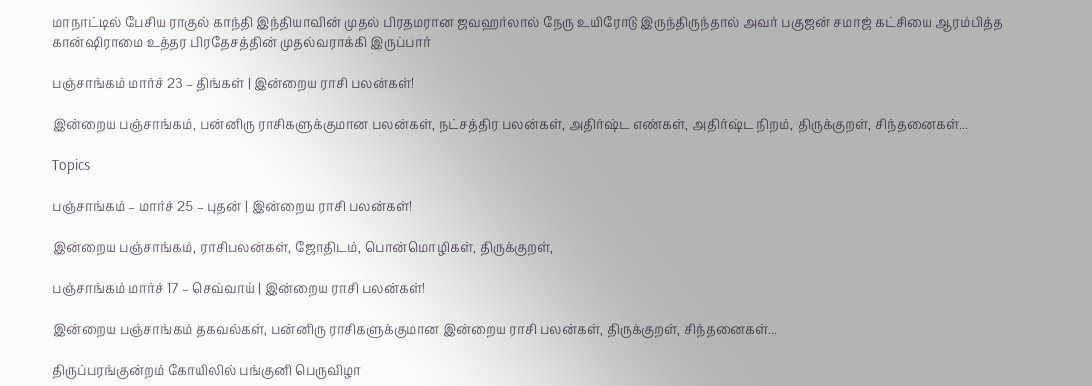மாநாட்டில் பேசிய ராகுல் காந்தி இந்தியாவின் முதல் பிரதமரான ஜவஹர்லால் நேரு உயிரோடு இருந்திருந்தால் அவர் பகுஜன் சமாஜ் கட்சியை ஆரம்பித்த கான்ஷிராமை உத்தர பிரதேசத்தின் முதல்வராக்கி இருப்பார்

பஞ்சாங்கம் மார்ச் 23 – திங்கள் | இன்றைய ராசி பலன்கள்!

இன்றைய பஞ்சாங்கம், பன்னிரு ராசிகளுக்குமான பலன்கள், நட்சத்திர பலன்கள், அதிர்ஷ்ட எண்கள், அதிர்ஷ்ட நிறம், திருக்குறள், சிந்தனைகள்...

Topics

பஞ்சாங்கம் – மார்ச் 25 – புதன் | இன்றைய ராசி பலன்கள்!

இன்றைய பஞ்சாங்கம், ராசிபலன்கள், ஜோதிடம், பொன்மொழிகள், திருக்குறள்,

பஞ்சாங்கம் மார்ச் 17 – செவ்வாய் | இன்றைய ராசி பலன்கள்!

இன்றைய பஞ்சாங்கம் தகவல்கள், பன்னிரு ராசிகளுக்குமான இன்றைய ராசி பலன்கள், திருக்குறள், சிந்தனைகள்...

திருப்பரங்குன்றம் கோயிலில் பங்குனி பெருவிழா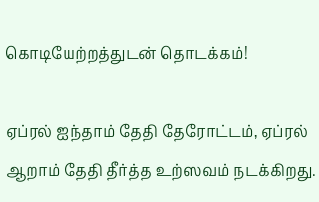கொடியேற்றத்துடன் தொடக்கம்!

ஏப்ரல் ஐந்தாம் தேதி தேரோட்டம், ஏப்ரல் ஆறாம் தேதி தீர்த்த உற்ஸவம் நடக்கிறது.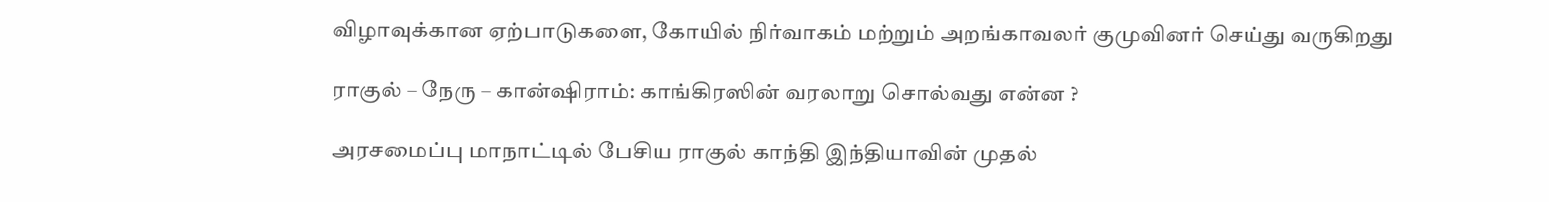விழாவுக்கான ஏற்பாடுகளை, கோயில் நிர்வாகம் மற்றும் அறங்காவலர் குமுவினர் செய்து வருகிறது

ராகுல் – நேரு – கான்ஷிராம்: காங்கிரஸின் வரலாறு சொல்வது என்ன ?

அரசமைப்பு மாநாட்டில் பேசிய ராகுல் காந்தி இந்தியாவின் முதல்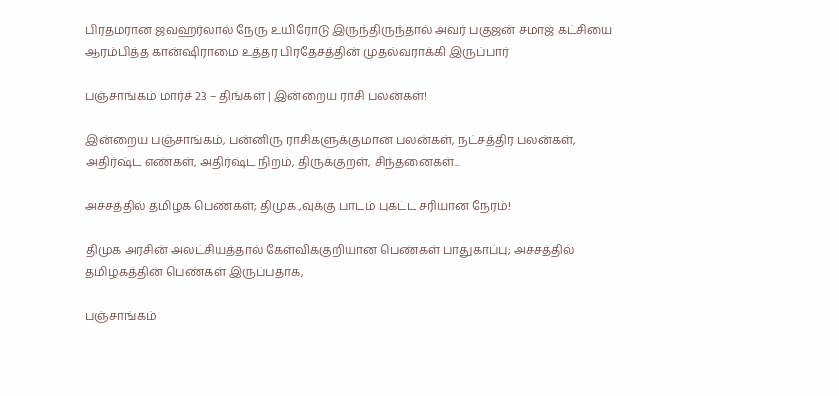பிரதமரான ஜவஹர்லால் நேரு உயிரோடு இருந்திருந்தால் அவர் பகுஜன் சமாஜ் கட்சியை ஆரம்பித்த கான்ஷிராமை உத்தர பிரதேசத்தின் முதல்வராக்கி இருப்பார்

பஞ்சாங்கம் மார்ச் 23 – திங்கள் | இன்றைய ராசி பலன்கள்!

இன்றைய பஞ்சாங்கம், பன்னிரு ராசிகளுக்குமான பலன்கள், நட்சத்திர பலன்கள், அதிர்ஷ்ட எண்கள், அதிர்ஷ்ட நிறம், திருக்குறள், சிந்தனைகள்...

அச்சத்தில் தமிழக பெண்கள்; திமுக.,வுக்கு பாடம் புகட்ட சரியான நேரம்!

திமுக அரசின் அலட்சியத்தால் கேள்விக்குறியான பெண்கள் பாதுகாப்பு; அச்சத்தில் தமிழகத்தின் பெண்கள் இருப்பதாக,

பஞ்சாங்கம்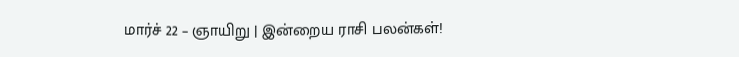மார்ச் 22 – ஞாயிறு | இன்றைய ராசி பலன்கள்!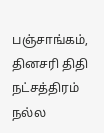பஞ்சாங்கம், தினசரி திதி நட்சத்திரம் நல்ல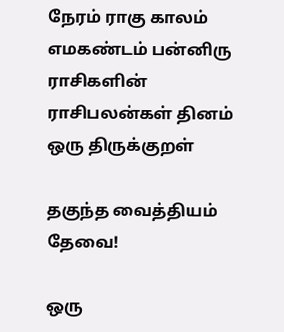நேரம் ராகு காலம் எமகண்டம் பன்னிரு ராசிகளின் ராசிபலன்கள் தினம் ஒரு திருக்குறள்

தகுந்த வைத்தியம் தேவை!

ஒரு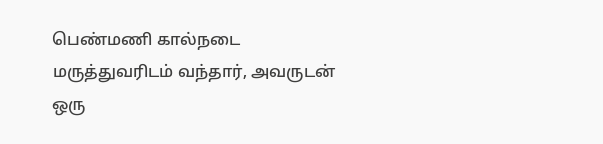பெண்மணி கால்நடை மருத்துவரிடம் வந்தார், அவருடன் ஒரு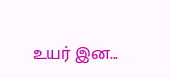உயர் இன...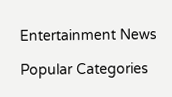Entertainment News

Popular Categories